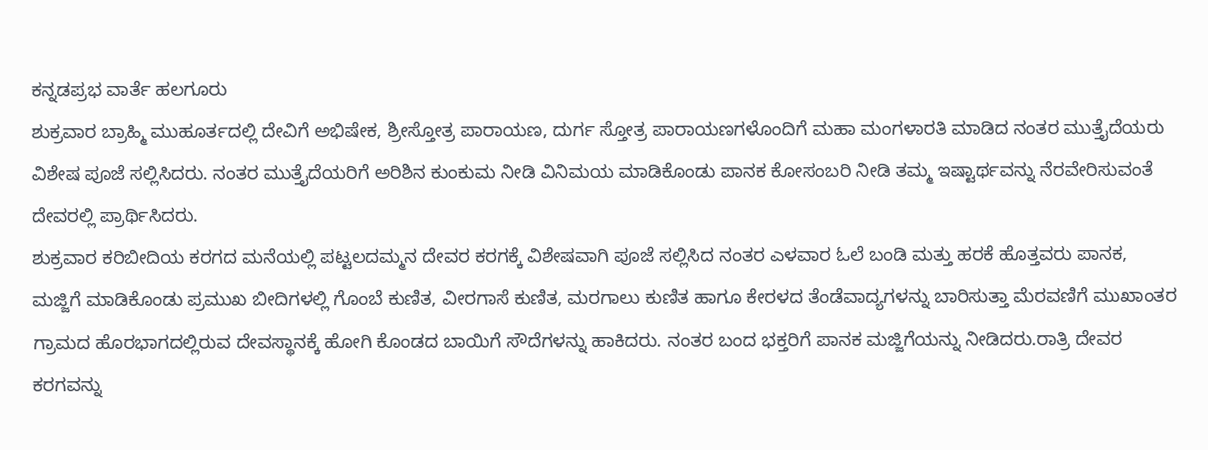ಕನ್ನಡಪ್ರಭ ವಾರ್ತೆ ಹಲಗೂರು
ಶುಕ್ರವಾರ ಬ್ರಾಹ್ಮಿ ಮುಹೂರ್ತದಲ್ಲಿ ದೇವಿಗೆ ಅಭಿಷೇಕ, ಶ್ರೀಸ್ತೋತ್ರ ಪಾರಾಯಣ, ದುರ್ಗ ಸ್ತೋತ್ರ ಪಾರಾಯಣಗಳೊಂದಿಗೆ ಮಹಾ ಮಂಗಳಾರತಿ ಮಾಡಿದ ನಂತರ ಮುತ್ತೈದೆಯರು ವಿಶೇಷ ಪೂಜೆ ಸಲ್ಲಿಸಿದರು. ನಂತರ ಮುತ್ತೈದೆಯರಿಗೆ ಅರಿಶಿನ ಕುಂಕುಮ ನೀಡಿ ವಿನಿಮಯ ಮಾಡಿಕೊಂಡು ಪಾನಕ ಕೋಸಂಬರಿ ನೀಡಿ ತಮ್ಮ ಇಷ್ಟಾರ್ಥವನ್ನು ನೆರವೇರಿಸುವಂತೆ ದೇವರಲ್ಲಿ ಪ್ರಾರ್ಥಿಸಿದರು.
ಶುಕ್ರವಾರ ಕರಿಬೀದಿಯ ಕರಗದ ಮನೆಯಲ್ಲಿ ಪಟ್ಟಲದಮ್ಮನ ದೇವರ ಕರಗಕ್ಕೆ ವಿಶೇಷವಾಗಿ ಪೂಜೆ ಸಲ್ಲಿಸಿದ ನಂತರ ಎಳವಾರ ಓಲೆ ಬಂಡಿ ಮತ್ತು ಹರಕೆ ಹೊತ್ತವರು ಪಾನಕ, ಮಜ್ಜಿಗೆ ಮಾಡಿಕೊಂಡು ಪ್ರಮುಖ ಬೀದಿಗಳಲ್ಲಿ ಗೊಂಬೆ ಕುಣಿತ, ವೀರಗಾಸೆ ಕುಣಿತ, ಮರಗಾಲು ಕುಣಿತ ಹಾಗೂ ಕೇರಳದ ತೆಂಡೆವಾದ್ಯಗಳನ್ನು ಬಾರಿಸುತ್ತಾ ಮೆರವಣಿಗೆ ಮುಖಾಂತರ ಗ್ರಾಮದ ಹೊರಭಾಗದಲ್ಲಿರುವ ದೇವಸ್ಥಾನಕ್ಕೆ ಹೋಗಿ ಕೊಂಡದ ಬಾಯಿಗೆ ಸೌದೆಗಳನ್ನು ಹಾಕಿದರು. ನಂತರ ಬಂದ ಭಕ್ತರಿಗೆ ಪಾನಕ ಮಜ್ಜಿಗೆಯನ್ನು ನೀಡಿದರು.ರಾತ್ರಿ ದೇವರ ಕರಗವನ್ನು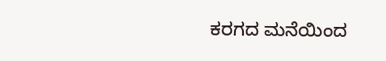ಕರಗದ ಮನೆಯಿಂದ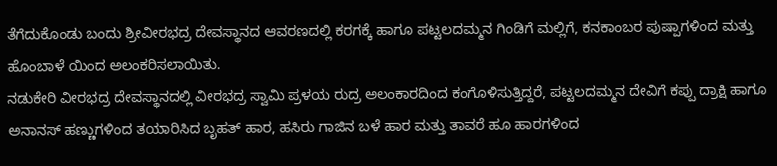ತೆಗೆದುಕೊಂಡು ಬಂದು ಶ್ರೀವೀರಭದ್ರ ದೇವಸ್ಥಾನದ ಆವರಣದಲ್ಲಿ ಕರಗಕ್ಕೆ ಹಾಗೂ ಪಟ್ಟಲದಮ್ಮನ ಗಿಂಡಿಗೆ ಮಲ್ಲಿಗೆ, ಕನಕಾಂಬರ ಪುಷ್ಪಾಗಳಿಂದ ಮತ್ತು ಹೊಂಬಾಳೆ ಯಿಂದ ಅಲಂಕರಿಸಲಾಯಿತು.
ನಡುಕೇರಿ ವೀರಭದ್ರ ದೇವಸ್ಥಾನದಲ್ಲಿ ವೀರಭದ್ರ ಸ್ವಾಮಿ ಪ್ರಳಯ ರುದ್ರ ಅಲಂಕಾರದಿಂದ ಕಂಗೊಳಿಸುತ್ತಿದ್ದರೆ, ಪಟ್ಟಲದಮ್ಮನ ದೇವಿಗೆ ಕಪ್ಪು ದ್ರಾಕ್ಷಿ ಹಾಗೂ ಅನಾನಸ್ ಹಣ್ಣುಗಳಿಂದ ತಯಾರಿಸಿದ ಬೃಹತ್ ಹಾರ, ಹಸಿರು ಗಾಜಿನ ಬಳೆ ಹಾರ ಮತ್ತು ತಾವರೆ ಹೂ ಹಾರಗಳಿಂದ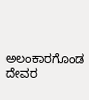ಅಲಂಕಾರಗೊಂಡ ದೇವರ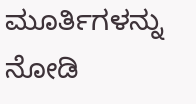ಮೂರ್ತಿಗಳನ್ನು ನೋಡಿ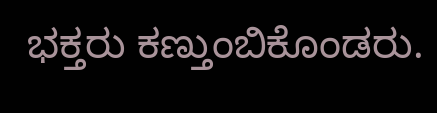ಭಕ್ತರು ಕಣ್ತುಂಬಿಕೊಂಡರು.